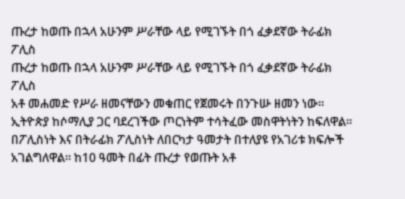ጡረታ ከወጡ በኋላ አሁንም ሥራቸው ላይ የሚገኙት በጎ ፈቃደኛው ትራፊክ ፖሊስ
ጡረታ ከወጡ በኋላ አሁንም ሥራቸው ላይ የሚገኙት በጎ ፈቃደኛው ትራፊክ ፖሊስ
አቶ መሐመድ የሥራ ዘመናቸውን መቁጠር የጀመሩት በንጉሡ ዘመን ነው። ኢትዮጵያ ከሶማሊያ ጋር ባደረገችው ጦርነትም ተሳትፈው መስዋትነትን ከፍለዋል።
በፖሊስነት እና በትራፊክ ፖሊስነት ለበርካታ ዓመታት በተለያዩ የአገሪቱ ክፍሎች አገልግለዋል። ከ10 ዓመት በፊት ጡረታ የወጡት አቶ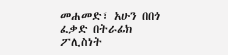መሐመድ፣ አሁን በበጎ ፈቃድ በትራፊክ ፖሊስነት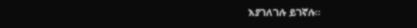እያገለገሉ ይገኛሉ።